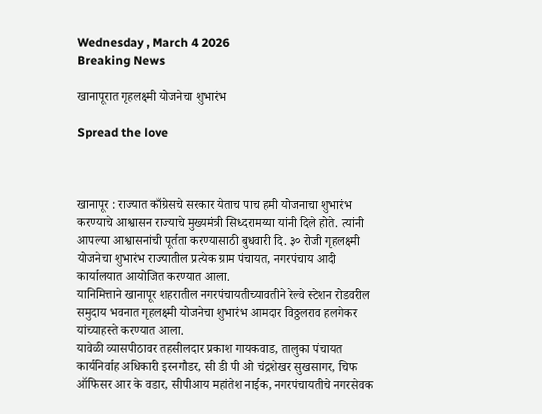Wednesday , March 4 2026
Breaking News

खानापूरात गृहलक्ष्मी योजनेचा शुभारंभ

Spread the love



खानापूर : राज्यात काँग्रेसचे सरकार येताच पाच हमी योजनाचा शुभारंभ करण्याचे आश्वासन राज्याचे मुख्यमंत्री सिध्दरामय्या यांनी दिले होते. त्यांनी आपल्या आश्वासनांची पूर्तता करण्यासाठी बुधवारी दि. ३० रोजी गृहलक्ष्मी योजनेचा शुभारंभ राज्यातील प्रत्येक ग्राम पंचायत, नगरपंचाय आदी कार्यालयात आयोजित करण्यात आला.
यानिमित्ताने खानापूर शहरातील नगरपंचायतीच्यावतीने रेल्वे स्टेशन रोडवरील समुदाय भवनात गृहलक्ष्मी योजनेचा शुभारंभ आमदार विठ्ठलराव हलगेकर यांच्याहस्ते करण्यात आला.
यावेळी व्यासपीठावर तहसीलदार प्रकाश गायकवाड, तालुका पंचायत कार्यनिर्वाह अधिकारी इरनगौडर, सी डी पी ओ चंद्रशेखर सुखसागर, चिफ ऑफिसर आर के वडार, सीपीआय महांतेश नाईक, नगरपंचायतीचे नगरसेवक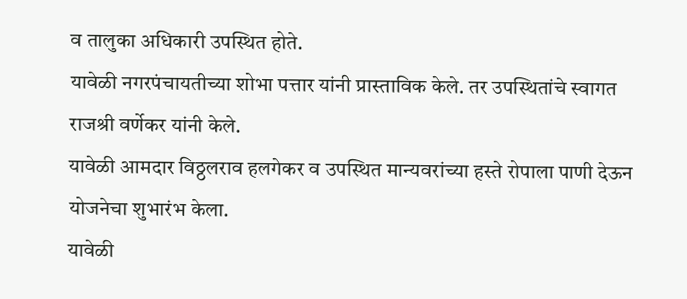व तालुका अधिकारी उपस्थित होते.
यावेळी नगरपंचायतीच्या शोभा पत्तार यांनी प्रास्ताविक केले. तर उपस्थितांचे स्वागत राजश्री वर्णेकर यांनी केले.
यावेळी आमदार विठ्ठलराव हलगेकर व उपस्थित मान्यवरांच्या हस्ते रोपाला पाणी देऊन योजनेचा शुभारंभ केला.
यावेळी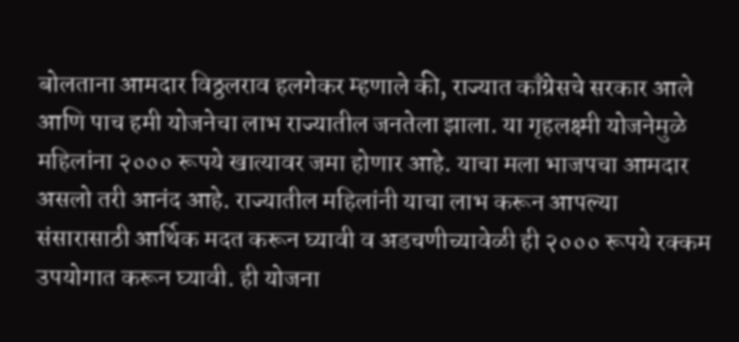बोलताना आमदार विठ्ठलराव हलगेकर म्हणाले की, राज्यात काँग्रेसचे सरकार आले आणि पाच हमी योजनेचा लाभ राज्यातील जनतेला झाला. या गृहलक्ष्मी योजनेमुळे महिलांना २००० रूपये खात्यावर जमा होणार आहे. याचा मला भाजपचा आमदार असलो तरी आनंद आहे. राज्यातील महिलांनी याचा लाभ करून आपल्या संसारासाठी आर्थिक मदत करून घ्यावी व अडचणीच्यावेळी ही २००० रूपये रक्कम उपयोगात करून घ्यावी. ही योजना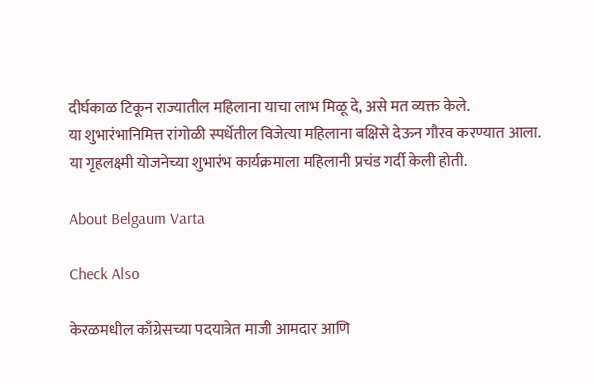दीर्घकाळ टिकून राज्यातील महिलाना याचा लाभ मिळू दे, असे मत व्यक्त केले.
या शुभारंभानिमित्त रांगोळी स्पर्धेतील विजेत्या महिलाना बक्षिसे देऊन गौरव करण्यात आला.
या गृहलक्ष्मी योजनेच्या शुभारंभ कार्यक्रमाला महिलानी प्रचंड गर्दी केली होती.

About Belgaum Varta

Check Also

केरळमधील काँग्रेसच्या पदयात्रेत माजी आमदार आणि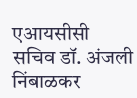एआयसीसी सचिव डॉ. अंजली निंबाळकर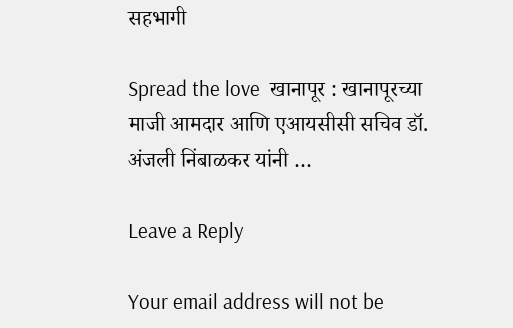सहभागी

Spread the love  खानापूर : खानापूरच्या माजी आमदार आणि एआयसीसी सचिव डॉ. अंजली निंबाळकर यांनी …

Leave a Reply

Your email address will not be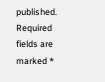published. Required fields are marked *